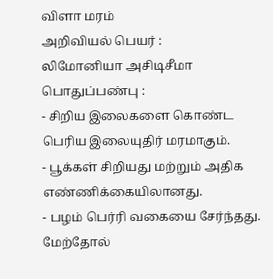விளா மரம்
அறிவியல் பெயர் :
லிமோனியா அசிடிசீமா
பொதுப்பண்பு :
- சிறிய இலைகளை கொண்ட பெரிய இலையுதிர் மரமாகும்.
- பூக்கள் சிறியது மற்றும் அதிக எண்ணிக்கையிலானது.
- பழம் பெர்ரி வகையை சேர்ந்தது. மேற்தோல்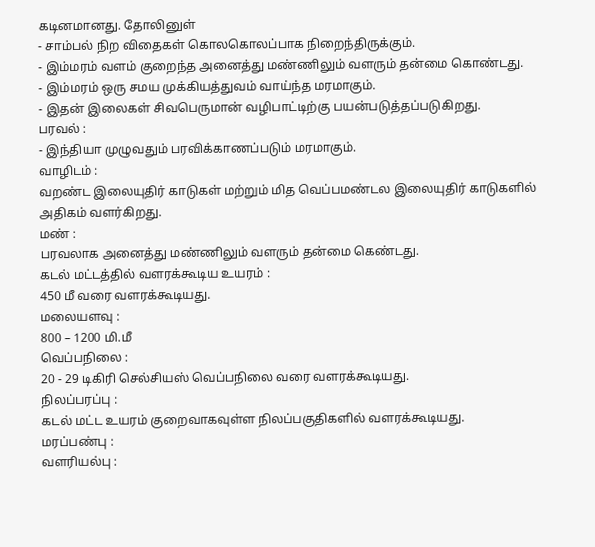கடினமானது. தோலினுள்
- சாம்பல் நிற விதைகள் கொலகொலப்பாக நிறைந்திருக்கும்.
- இம்மரம் வளம் குறைந்த அனைத்து மண்ணிலும் வளரும் தன்மை கொண்டது.
- இம்மரம் ஒரு சமய முக்கியத்துவம் வாய்ந்த மரமாகும்.
- இதன் இலைகள் சிவபெருமான் வழிபாட்டிற்கு பயன்படுத்தப்படுகிறது.
பரவல் :
- இந்தியா முழுவதும் பரவிக்காணப்படும் மரமாகும்.
வாழிடம் :
வறண்ட இலையுதிர் காடுகள் மற்றும் மித வெப்பமண்டல இலையுதிர் காடுகளில் அதிகம் வளர்கிறது.
மண் :
பரவலாக அனைத்து மண்ணிலும் வளரும் தன்மை கெண்டது.
கடல் மட்டத்தில் வளரக்கூடிய உயரம் :
450 மீ வரை வளரக்கூடியது.
மலையளவு :
800 – 1200 மி.மீ
வெப்பநிலை :
20 - 29 டிகிரி செல்சியஸ் வெப்பநிலை வரை வளரக்கூடியது.
நிலப்பரப்பு :
கடல் மட்ட உயரம் குறைவாகவுள்ள நிலப்பகுதிகளில் வளரக்கூடியது.
மரப்பண்பு :
வளரியல்பு :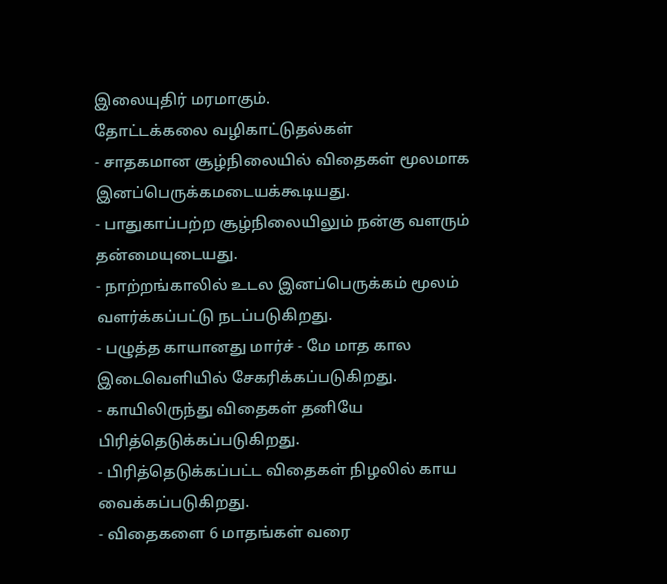இலையுதிர் மரமாகும்.
தோட்டக்கலை வழிகாட்டுதல்கள்
- சாதகமான சூழ்நிலையில் விதைகள் மூலமாக இனப்பெருக்கமடையக்கூடியது.
- பாதுகாப்பற்ற சூழ்நிலையிலும் நன்கு வளரும் தன்மையுடையது.
- நாற்றங்காலில் உடல இனப்பெருக்கம் மூலம் வளர்க்கப்பட்டு நடப்படுகிறது.
- பழுத்த காயானது மார்ச் - மே மாத கால இடைவெளியில் சேகரிக்கப்படுகிறது.
- காயிலிருந்து விதைகள் தனியே பிரித்தெடுக்கப்படுகிறது.
- பிரித்தெடுக்கப்பட்ட விதைகள் நிழலில் காய வைக்கப்படுகிறது.
- விதைகளை 6 மாதங்கள் வரை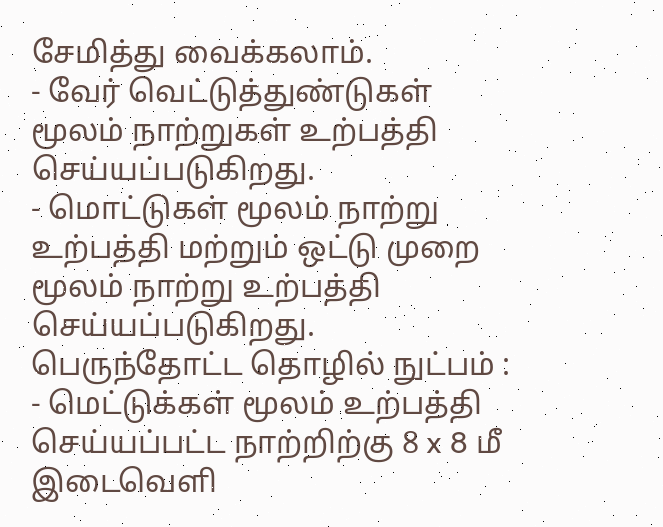சேமித்து வைக்கலாம்.
- வேர் வெட்டுத்துண்டுகள் மூலம் நாற்றுகள் உற்பத்தி செய்யப்படுகிறது.
- மொட்டுகள் மூலம் நாற்று உற்பத்தி மற்றும் ஒட்டு முறை மூலம் நாற்று உற்பத்தி செய்யப்படுகிறது.
பெருந்தோட்ட தொழில் நுட்பம் :
- மெட்டுக்கள் மூலம் உற்பத்தி செய்யப்பட்ட நாற்றிற்கு 8 x 8 மீ இடைவெளி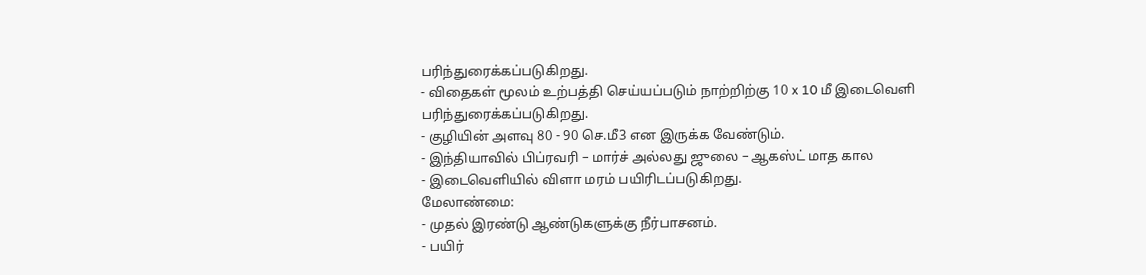பரிந்துரைக்கப்படுகிறது.
- விதைகள் மூலம் உற்பத்தி செய்யப்படும் நாற்றிற்கு 10 x 10 மீ இடைவெளி பரிந்துரைக்கப்படுகிறது.
- குழியின் அளவு 80 - 90 செ.மீ3 என இருக்க வேண்டும்.
- இந்தியாவில் பிப்ரவரி – மார்ச் அல்லது ஜுலை – ஆகஸ்ட் மாத கால
- இடைவெளியில் விளா மரம் பயிரிடப்படுகிறது.
மேலாண்மை:
- முதல் இரண்டு ஆண்டுகளுக்கு நீர்பாசனம்.
- பயிர்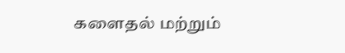களைதல் மற்றும்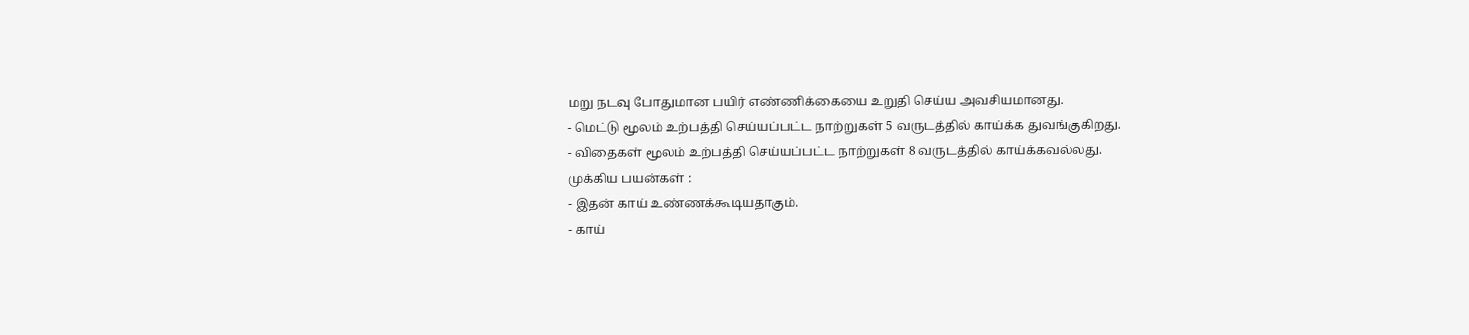மறு நடவு போதுமான பயிர் எண்ணிக்கையை உறுதி செய்ய அவசியமானது.
- மெட்டு மூலம் உற்பத்தி செய்யப்பட்ட நாற்றுகள் 5 வருடத்தில் காய்க்க துவங்குகிறது.
- விதைகள் மூலம் உற்பத்தி செய்யப்பட்ட நாற்றுகள் 8 வருடத்தில் காய்க்கவல்லது.
முக்கிய பயன்கள் :
- இதன் காய் உண்ணக்கூடியதாகும்.
- காய்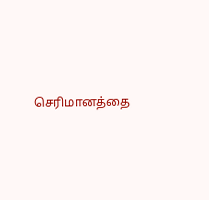செரிமானத்தை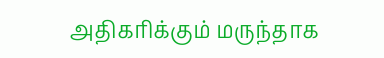அதிகரிக்கும் மருந்தாக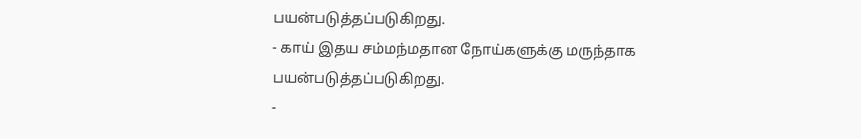பயன்படுத்தப்படுகிறது.
- காய் இதய சம்மந்மதான நோய்களுக்கு மருந்தாக பயன்படுத்தப்படுகிறது.
-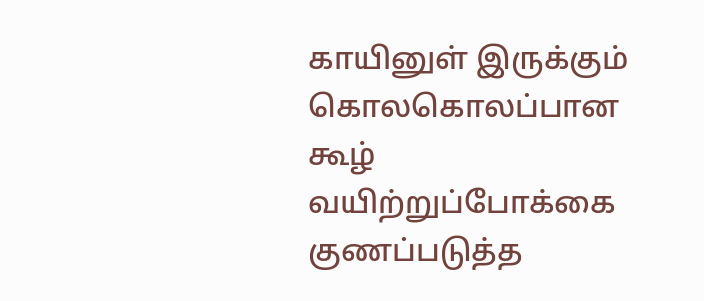காயினுள் இருக்கும் கொலகொலப்பான கூழ் வயிற்றுப்போக்கை குணப்படுத்த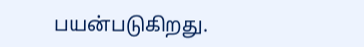பயன்படுகிறது.